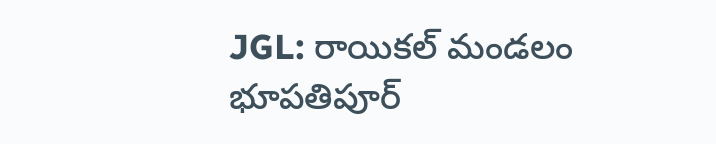JGL: రాయికల్ మండలం భూపతిపూర్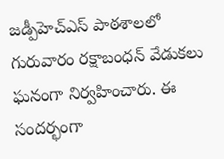జడ్పీహెచ్ఎస్ పాఠశాలలో గురువారం రక్షాబంధన్ వేడుకలు ఘనంగా నిర్వహించారు. ఈ సందర్భంగా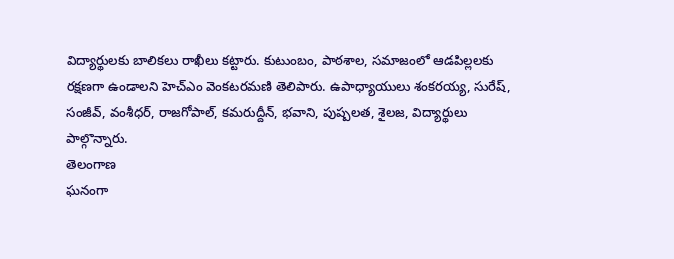విద్యార్థులకు బాలికలు రాఖీలు కట్టారు. కుటుంబం, పాఠశాల, సమాజంలో ఆడపిల్లలకు రక్షణగా ఉండాలని హెచ్ఎం వెంకటరమణి తెలిపారు. ఉపాధ్యాయులు శంకరయ్య, సురేష్, సంజీవ్, వంశీధర్, రాజగోపాల్, కమరుద్దీన్, భవాని, పుష్పలత, శైలజ, విద్యార్థులు పాల్గొన్నారు.
తెలంగాణ
ఘనంగా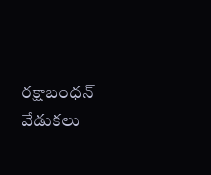రక్షాబంధన్ వేడుకలు